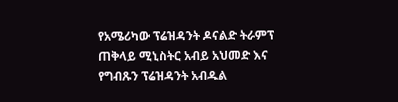የአሜሪካው ፕሬዝዳንት ዶናልድ ትራምፕ ጠቅላይ ሚኒስትር አብይ አህመድ እና የግብጹን ፕሬዝዳንት አብዱል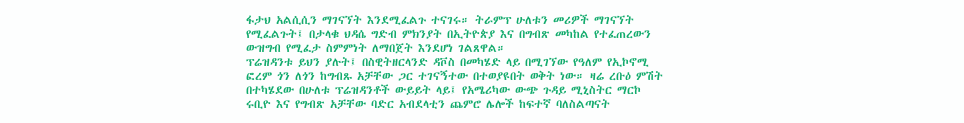ፋታህ አልሲሲን ማገናኘት እንደሚፈልጉ ተናገሩ። ትራምፕ ሁለቱን መሪዎች ማገናኘት የሚፈልጉት፤ በታላቁ ህዳሴ ግድብ ምክንያት በኢትዮጵያ እና በግብጽ መካከል የተፈጠረውን ውዝግብ የሚፈታ ስምምነት ለማበጀት እንደሆነ ገልጸዋል።
ፕሬዝዳንቱ ይህን ያሉት፤ በስዊትዘርላንድ ዳቮስ በመካሄድ ላይ በሚገኘው የዓለም የኢኮኖሚ ፎረም ጎን ለጎን ከግብጹ አቻቸው ጋር ተገናኝተው በተወያዩበት ወቅት ነው። ዛሬ ረቡዕ ምሽት በተካሄደው በሁለቱ ፕሬዝዳንቶች ውይይት ላይ፤ የአሜሪካው ውጭ ጉዳይ ሚኒስትር ማርኮ ሩቢዮ እና የግብጽ አቻቸው ባድር አብደላቲን ጨምሮ ሌሎች ከፍተኛ ባለስልጣናት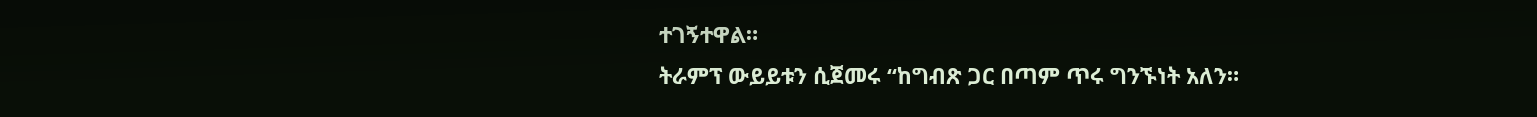ተገኝተዋል።
ትራምፕ ውይይቱን ሲጀመሩ “ከግብጽ ጋር በጣም ጥሩ ግንኙነት አለን።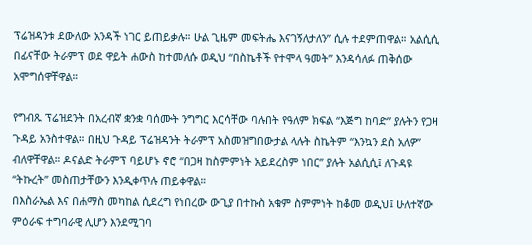ፕሬዝዳንቱ ደውለው አንዳች ነገር ይጠይቃሉ። ሁል ጊዜም መፍትሔ እናገኝለታለን” ሲሉ ተደምጠዋል። አልሲሲ በፊናቸው ትራምፕ ወደ ዋይት ሐውስ ከተመለሱ ወዲህ “በስኬቶች የተሞላ ዓመት” እንዳሳለፉ ጠቅሰው አሞግሰዋቸዋል።

የግብጹ ፕሬዝደንት በአረብኛ ቋንቋ ባሰሙት ንግግር እርሳቸው ባሉበት የዓለም ክፍል “እጅግ ከባድ” ያሉትን የጋዛ ጉዳይ አንስተዋል። በዚህ ጉዳይ ፕሬዝዳንት ትራምፕ አስመዝግበውታል ላሉት ስኬትም “እንኳን ደስ አለዎ” ብለዋቸዋል። ዶናልድ ትራምፕ ባይሆኑ ኖሮ “በጋዛ ከስምምነት አይደረስም ነበር” ያሉት አልሲሲ፤ ለጉዳዩ “ትኩረት” መስጠታቸውን እንዲቀጥሉ ጠይቀዋል።
በእስራኤል እና በሐማስ መካከል ሲደረግ የነበረው ውጊያ በተኩስ አቁም ስምምነት ከቆመ ወዲህ፤ ሁለተኛው ምዕራፍ ተግባራዊ ሊሆን እንደሚገባ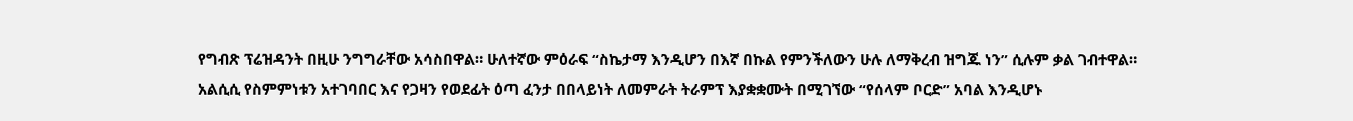የግብጽ ፕሬዝዳንት በዚሁ ንግግራቸው አሳስበዋል። ሁለተኛው ምዕራፍ “ስኬታማ እንዲሆን በእኛ በኩል የምንችለውን ሁሉ ለማቅረብ ዝግጁ ነን” ሲሉም ቃል ገብተዋል።
አልሲሲ የስምምነቱን አተገባበር እና የጋዛን የወደፊት ዕጣ ፈንታ በበላይነት ለመምራት ትራምፕ እያቋቋሙት በሚገኘው “የሰላም ቦርድ” አባል እንዲሆኑ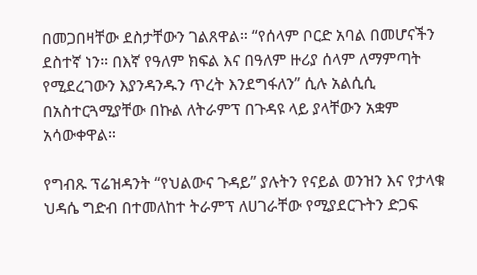በመጋበዛቸው ደስታቸውን ገልጸዋል። “የሰላም ቦርድ አባል በመሆናችን ደስተኛ ነን። በእኛ የዓለም ክፍል እና በዓለም ዙሪያ ሰላም ለማምጣት የሚደረገውን እያንዳንዱን ጥረት እንደግፋለን” ሲሉ አልሲሲ በአስተርጓሚያቸው በኩል ለትራምፕ በጉዳዩ ላይ ያላቸውን አቋም አሳውቀዋል።

የግብጹ ፕሬዝዳንት “የህልውና ጉዳይ” ያሉትን የናይል ወንዝን እና የታላቁ ህዳሴ ግድብ በተመለከተ ትራምፕ ለሀገራቸው የሚያደርጉትን ድጋፍ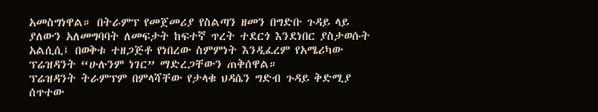አመስግነዋል። በትራምፕ የመጀመሪያ የስልጣን ዘመን በግድቡ ጉዳይ ላይ ያለውን አለመግባባት ለመፍታት ከፍተኛ ጥረት ተደርጎ እንደነበር ያስታወሱት አልሲሲ፤ በወቅቱ ተዘጋጅቶ የነበረው ስምምነት እንዲፈረም የአሜሪካው ፕሬዝዳንት “ሁሉንም ነገር” ማድረጋቸውን ጠቅሰዋል።
ፕሬዝዳንት ትራምፕም በምላሻቸው የታላቁ ህዳሴን ግድብ ጉዳይ ቅድሚያ ሰጥተው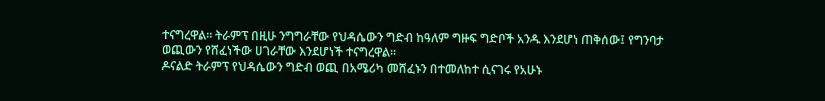ተናግረዋል። ትራምፕ በዚሁ ንግግራቸው የህዳሴውን ግድብ ከዓለም ግዙፍ ግድቦች አንዱ እንደሆነ ጠቅሰው፤ የግንባታ ወጪውን የሸፈነችው ሀገራቸው እንደሆነች ተናግረዋል።
ዶናልድ ትራምፕ የህዳሴውን ግድብ ወጪ በአሜሪካ መሸፈኑን በተመለከተ ሲናገሩ የአሁኑ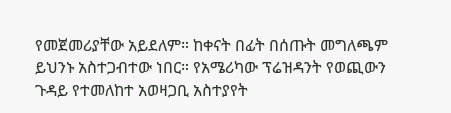የመጀመሪያቸው አይደለም። ከቀናት በፊት በሰጡት መግለጫም ይህንኑ አስተጋብተው ነበር። የአሜሪካው ፕሬዝዳንት የወጪውን ጉዳይ የተመለከተ አወዛጋቢ አስተያየት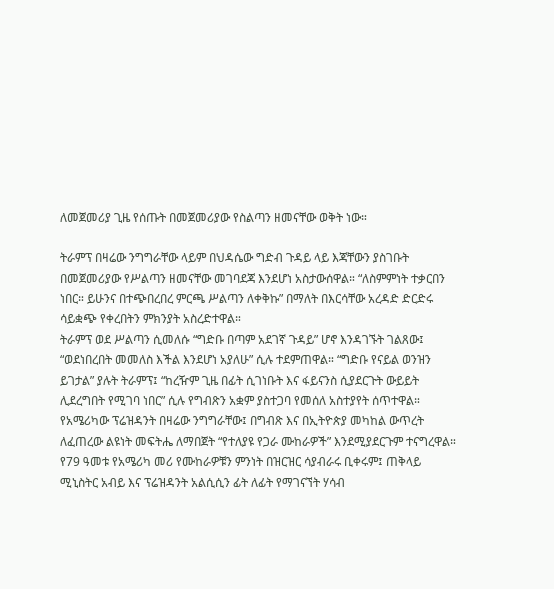ለመጀመሪያ ጊዜ የሰጡት በመጀመሪያው የስልጣን ዘመናቸው ወቅት ነው።

ትራምፕ በዛሬው ንግግራቸው ላይም በህዳሴው ግድብ ጉዳይ ላይ እጃቸውን ያስገቡት በመጀመሪያው የሥልጣን ዘመናቸው መገባደጃ እንደሆነ አስታውሰዋል። “ለስምምነት ተቃርበን ነበር። ይሁንና በተጭበረበረ ምርጫ ሥልጣን ለቀቅኩ” በማለት በእርሳቸው አረዳድ ድርድሩ ሳይቋጭ የቀረበትን ምክንያት አስረድተዋል።
ትራምፕ ወደ ሥልጣን ሲመለሱ “ግድቡ በጣም አደገኛ ጉዳይ” ሆኖ እንዳገኙት ገልጸው፤ “ወደነበረበት መመለስ እችል እንደሆነ አያለሁ” ሲሉ ተደምጠዋል። “ግድቡ የናይል ወንዝን ይገታል” ያሉት ትራምፕ፤ “ከረዥም ጊዜ በፊት ሲገነቡት እና ፋይናንስ ሲያደርጉት ውይይት ሊደረግበት የሚገባ ነበር” ሲሉ የግብጽን አቋም ያስተጋባ የመሰለ አስተያየት ሰጥተዋል።
የአሜሪካው ፕሬዝዳንት በዛሬው ንግግራቸው፤ በግብጽ እና በኢትዮጵያ መካከል ውጥረት ለፈጠረው ልዩነት መፍትሔ ለማበጀት “የተለያዩ የጋራ ሙከራዎች” እንደሚያደርጉም ተናግረዋል። የ79 ዓመቱ የአሜሪካ መሪ የሙከራዎቹን ምንነት በዝርዝር ሳያብራሩ ቢቀሩም፤ ጠቅላይ ሚኒስትር አብይ እና ፕሬዝዳንት አልሲሲን ፊት ለፊት የማገናኘት ሃሳብ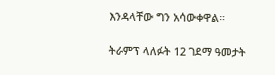እንዳላቸው ግን አሳውቀዋል።

ትራምፕ ላለፉት 12 ገደማ ዓመታት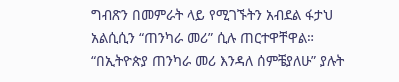ግብጽን በመምራት ላይ የሚገኙትን አብደል ፋታህ አልሲሲን “ጠንካራ መሪ” ሲሉ ጠርተዋቸዋል። “በኢትዮጵያ ጠንካራ መሪ እንዳለ ሰምቼያለሁ” ያሉት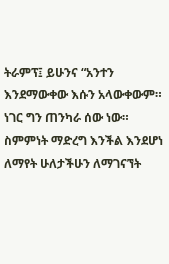ትራምፕ፤ ይሁንና “አንተን እንደማውቀው እሱን አላውቀውም። ነገር ግን ጠንካራ ሰው ነው። ስምምነት ማድረግ እንችል እንደሆነ ለማየት ሁለታችሁን ለማገናኘት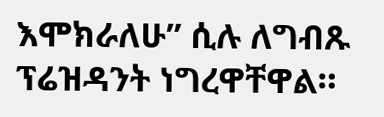እሞክራለሁ” ሲሉ ለግብጹ ፕሬዝዳንት ነግረዋቸዋል።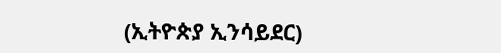(ኢትዮጵያ ኢንሳይደር)